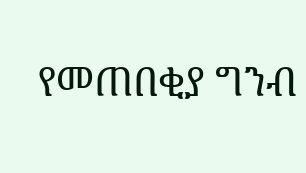የመጠበቂያ ግንብ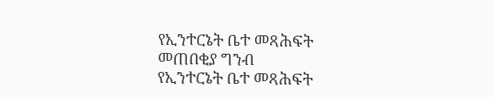የኢንተርኔት ቤተ መጻሕፍት
መጠበቂያ ግንብ
የኢንተርኔት ቤተ መጻሕፍት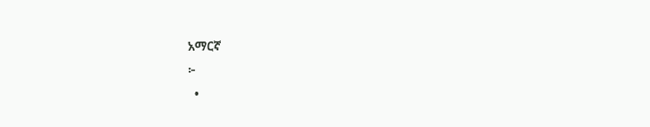አማርኛ
፦
  •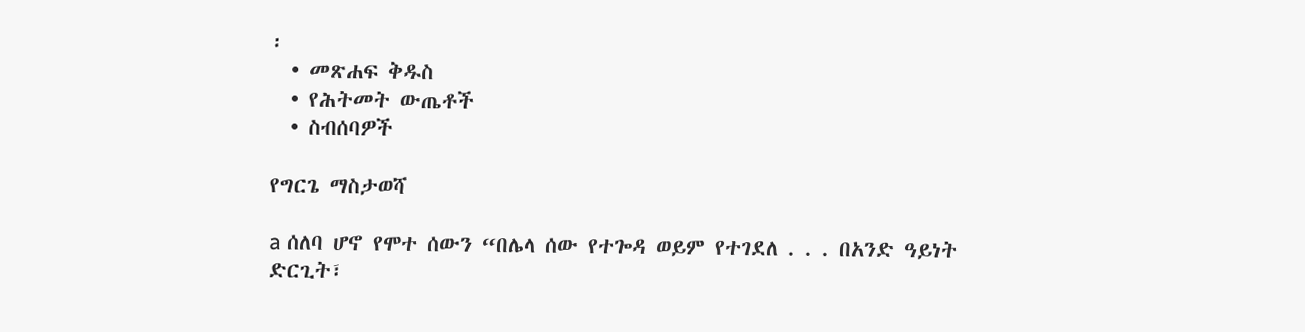፡
  • መጽሐፍ ቅዱስ
  • የሕትመት ውጤቶች
  • ስብሰባዎች

የግርጌ ማስታወሻ

a ሰለባ ሆኖ የሞተ ሰውን “በሌላ ሰው የተጐዳ ወይም የተገደለ . . . በአንድ ዓይነት ድርጊት፣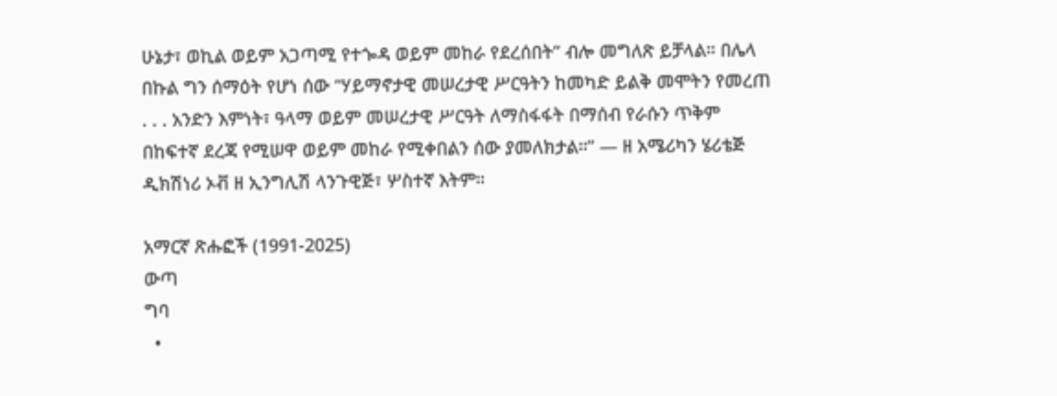ሁኔታ፣ ወኪል ወይም አጋጣሚ የተጐዳ ወይም መከራ የደረሰበት” ብሎ መግለጽ ይቻላል። በሌላ በኩል ግን ሰማዕት የሆነ ሰው “ሃይማኖታዊ መሠረታዊ ሥርዓትን ከመካድ ይልቅ መሞትን የመረጠ . . . አንድን እምነት፣ ዓላማ ወይም መሠረታዊ ሥርዓት ለማስፋፋት በማሰብ የራሱን ጥቅም በከፍተኛ ደረጃ የሚሠዋ ወይም መከራ የሚቀበልን ሰው ያመለክታል።” — ዘ አሜሪካን ሄሪቴጅ ዲክሽነሪ ኦቭ ዘ ኢንግሊሽ ላንጉዊጅ፣ ሦስተኛ እትም።

አማርኛ ጽሑፎች (1991-2025)
ውጣ
ግባ
  •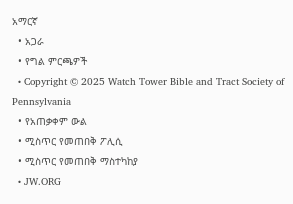አማርኛ
  • አጋራ
  • የግል ምርጫዎች
  • Copyright © 2025 Watch Tower Bible and Tract Society of Pennsylvania
  • የአጠቃቀም ውል
  • ሚስጥር የመጠበቅ ፖሊሲ
  • ሚስጥር የመጠበቅ ማስተካከያ
  • JW.ORG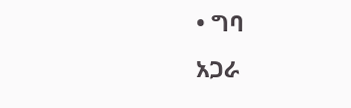• ግባ
አጋራ